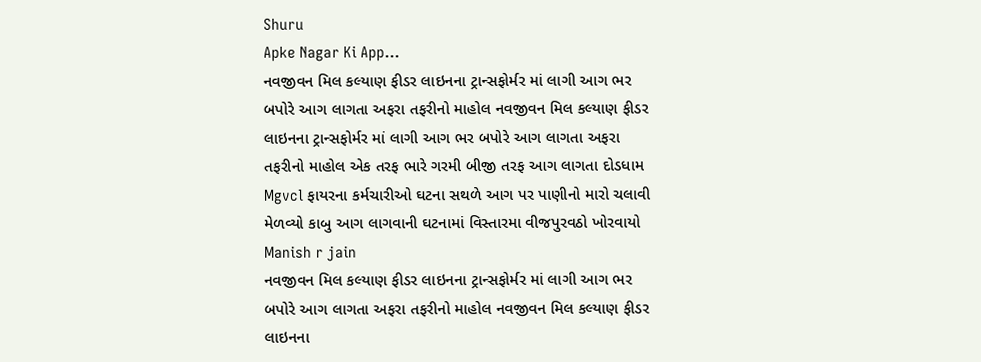Shuru
Apke Nagar Ki App…
નવજીવન મિલ કલ્યાણ ફીડર લાઇનના ટ્રાન્સફોર્મર માં લાગી આગ ભર બપોરે આગ લાગતા અફરા તફરીનો માહોલ નવજીવન મિલ કલ્યાણ ફીડર લાઇનના ટ્રાન્સફોર્મર માં લાગી આગ ભર બપોરે આગ લાગતા અફરા તફરીનો માહોલ એક તરફ ભારે ગરમી બીજી તરફ આગ લાગતા દોડધામ Mgvcl ફાયરના કર્મચારીઓ ઘટના સથળે આગ પર પાણીનો મારો ચલાવી મેળવ્યો કાબુ આગ લાગવાની ઘટનામાં વિસ્તારમા વીજપુરવઠો ખોરવાયો
Manish r jain
નવજીવન મિલ કલ્યાણ ફીડર લાઇનના ટ્રાન્સફોર્મર માં લાગી આગ ભર બપોરે આગ લાગતા અફરા તફરીનો માહોલ નવજીવન મિલ કલ્યાણ ફીડર લાઇનના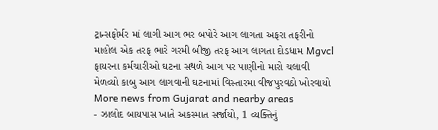ટ્રાન્સફોર્મર માં લાગી આગ ભર બપોરે આગ લાગતા અફરા તફરીનો માહોલ એક તરફ ભારે ગરમી બીજી તરફ આગ લાગતા દોડધામ Mgvcl ફાયરના કર્મચારીઓ ઘટના સથળે આગ પર પાણીનો મારો ચલાવી મેળવ્યો કાબુ આગ લાગવાની ઘટનામાં વિસ્તારમા વીજપુરવઠો ખોરવાયો
More news from Gujarat and nearby areas
- ઝાલોદ બાયપાસ ખાતે અકસ્માત સર્જાયો, 1 વ્યક્તિનું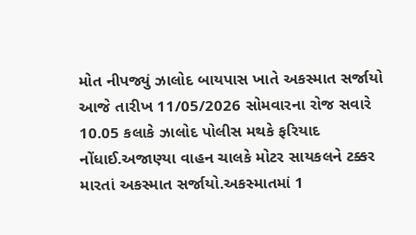મોત નીપજ્યું ઝાલોદ બાયપાસ ખાતે અકસ્માત સર્જાયો આજે તારીખ 11/05/2026 સોમવારના રોજ સવારે 10.05 કલાકે ઝાલોદ પોલીસ મથકે ફરિયાદ નોંધાઈ.અજાણ્યા વાહન ચાલકે મોટર સાયકલને ટક્કર મારતાં અકસ્માત સર્જાયો.અકસ્માતમાં 1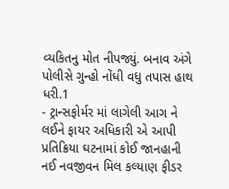વ્યકિતનુ મોત નીપજ્યું. બનાવ અંગે પોલીસે ગુન્હો નોંધી વધુ તપાસ હાથ ધરી.1
- ટ્રાન્સફોર્મર માં લાગેલી આગ ને લઈને ફાયર અધિકારી એ આપી પ્રતિક્રિયા ઘટનામાં કોઈ જાનહાની નઈ નવજીવન મિલ કલ્યાણ ફીડર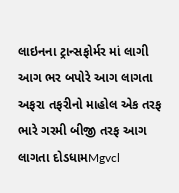લાઇનના ટ્રાન્સફોર્મર માં લાગી આગ ભર બપોરે આગ લાગતા અફરા તફરીનો માહોલ એક તરફ ભારે ગરમી બીજી તરફ આગ લાગતા દોડધામMgvcl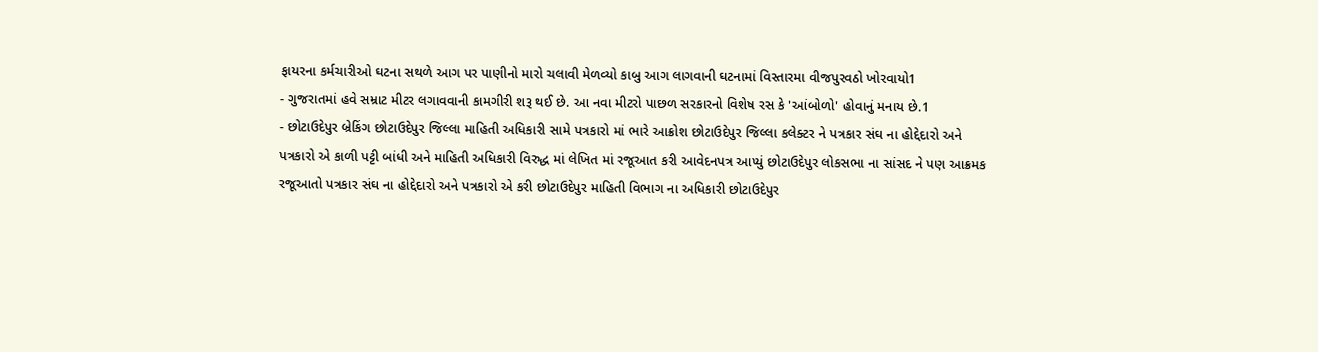ફાયરના કર્મચારીઓ ઘટના સથળે આગ પર પાણીનો મારો ચલાવી મેળવ્યો કાબુ આગ લાગવાની ઘટનામાં વિસ્તારમા વીજપુરવઠો ખોરવાયો1
- ગુજરાતમાં હવે સમ્રાટ મીટર લગાવવાની કામગીરી શરૂ થઈ છે. આ નવા મીટરો પાછળ સરકારનો વિશેષ રસ કે 'આંબોળો' હોવાનું મનાય છે.1
- છોટાઉદેપુર બ્રેકિંગ છોટાઉદેપુર જિલ્લા માહિતી અધિકારી સામે પત્રકારો માં ભારે આક્રોશ છોટાઉદેપુર જિલ્લા કલેક્ટર ને પત્રકાર સંઘ ના હોદ્દેદારો અને પત્રકારો એ કાળી પટ્ટી બાંધી અને માહિતી અધિકારી વિરુદ્ધ માં લેખિત માં રજૂઆત કરી આવેદનપત્ર આપ્યું છોટાઉદેપુર લોકસભા ના સાંસદ ને પણ આક્રમક રજૂઆતો પત્રકાર સંઘ ના હોદ્દેદારો અને પત્રકારો એ કરી છોટાઉદેપુર માહિતી વિભાગ ના અધિકારી છોટાઉદેપુર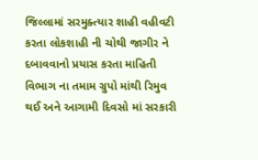જિલ્લામાં સરમુક્ત્યાર શાહી વહીવટી કરતા લોકશાહી ની ચોથી જાગીર ને દબાવવાનો પ્રયાસ કરતા માહિતી વિભાગ ના તમામ ગ્રુપો માંથી રિમુવ થઈ અને આગામી દિવસો માં સરકારી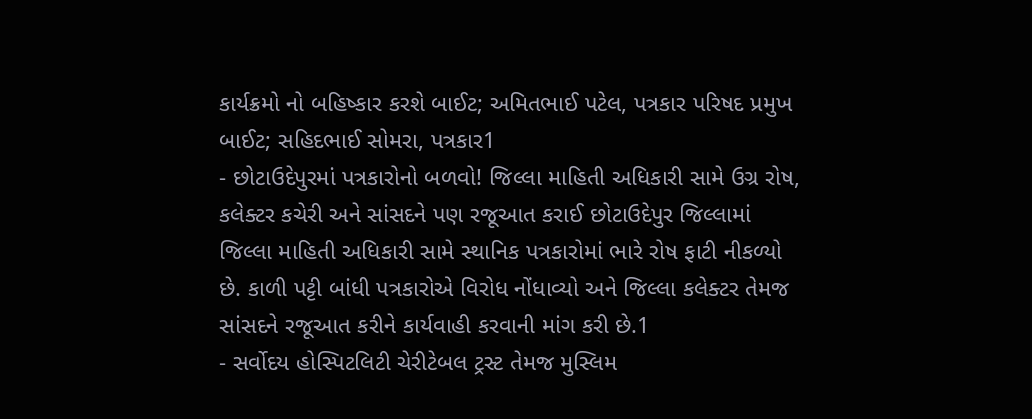કાર્યક્રમો નો બહિષ્કાર કરશે બાઈટ; અમિતભાઈ પટેલ, પત્રકાર પરિષદ પ્રમુખ બાઈટ; સહિદભાઈ સોમરા, પત્રકાર1
- છોટાઉદેપુરમાં પત્રકારોનો બળવો! જિલ્લા માહિતી અધિકારી સામે ઉગ્ર રોષ, કલેક્ટર કચેરી અને સાંસદને પણ રજૂઆત કરાઈ છોટાઉદેપુર જિલ્લામાં જિલ્લા માહિતી અધિકારી સામે સ્થાનિક પત્રકારોમાં ભારે રોષ ફાટી નીકળ્યો છે. કાળી પટ્ટી બાંધી પત્રકારોએ વિરોધ નોંધાવ્યો અને જિલ્લા કલેક્ટર તેમજ સાંસદને રજૂઆત કરીને કાર્યવાહી કરવાની માંગ કરી છે.1
- સર્વોદય હોસ્પિટલિટી ચેરીટેબલ ટ્રસ્ટ તેમજ મુસ્લિમ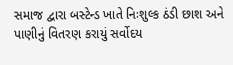સમાજ દ્વારા બસ્ટેન્ડ ખાતે નિઃશુલ્ક ઠંડી છાશ અને પાણીનું વિતરણ કરાયું સર્વોદય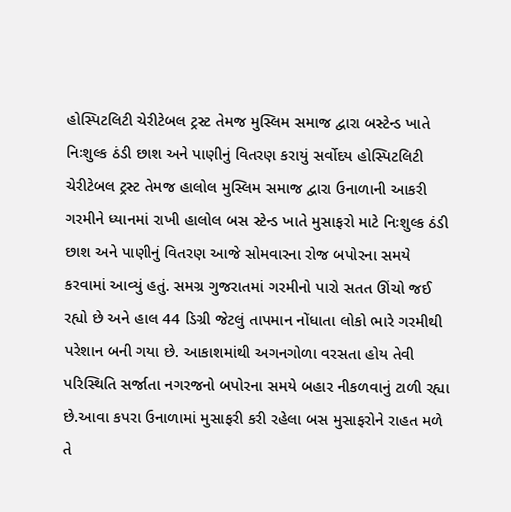હોસ્પિટલિટી ચેરીટેબલ ટ્રસ્ટ તેમજ મુસ્લિમ સમાજ દ્વારા બસ્ટેન્ડ ખાતે નિઃશુલ્ક ઠંડી છાશ અને પાણીનું વિતરણ કરાયું સર્વોદય હોસ્પિટલિટી ચેરીટેબલ ટ્રસ્ટ તેમજ હાલોલ મુસ્લિમ સમાજ દ્વારા ઉનાળાની આકરી ગરમીને ધ્યાનમાં રાખી હાલોલ બસ સ્ટેન્ડ ખાતે મુસાફરો માટે નિઃશુલ્ક ઠંડી છાશ અને પાણીનું વિતરણ આજે સોમવારના રોજ બપોરના સમયે કરવામાં આવ્યું હતું. સમગ્ર ગુજરાતમાં ગરમીનો પારો સતત ઊંચો જઈ રહ્યો છે અને હાલ 44 ડિગ્રી જેટલું તાપમાન નોંધાતા લોકો ભારે ગરમીથી પરેશાન બની ગયા છે. આકાશમાંથી અગનગોળા વરસતા હોય તેવી પરિસ્થિતિ સર્જાતા નગરજનો બપોરના સમયે બહાર નીકળવાનું ટાળી રહ્યા છે.આવા કપરા ઉનાળામાં મુસાફરી કરી રહેલા બસ મુસાફરોને રાહત મળે તે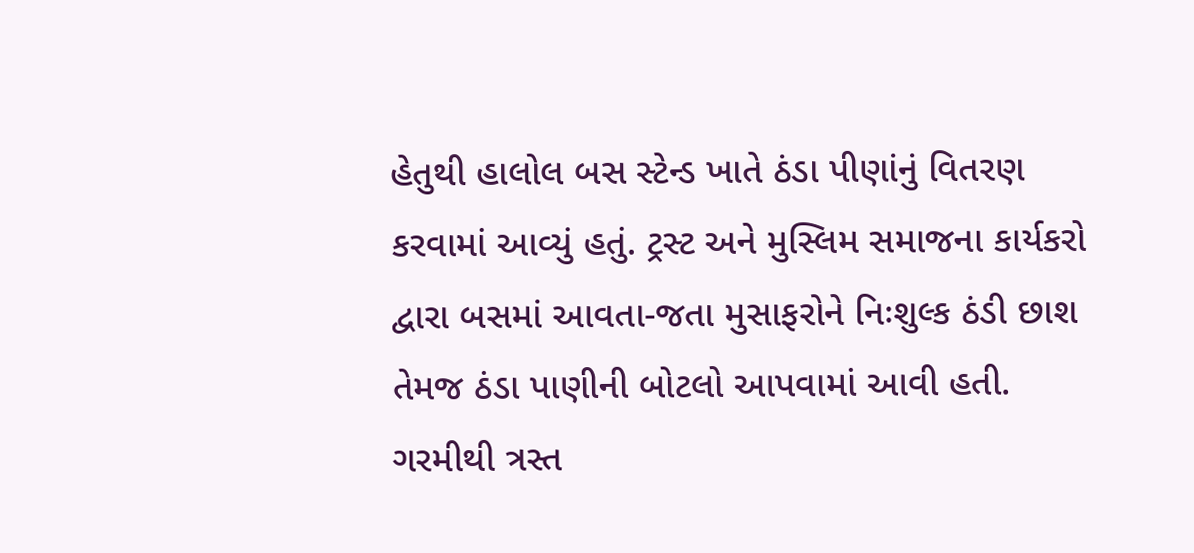હેતુથી હાલોલ બસ સ્ટેન્ડ ખાતે ઠંડા પીણાંનું વિતરણ કરવામાં આવ્યું હતું. ટ્રસ્ટ અને મુસ્લિમ સમાજના કાર્યકરો દ્વારા બસમાં આવતા-જતા મુસાફરોને નિઃશુલ્ક ઠંડી છાશ તેમજ ઠંડા પાણીની બોટલો આપવામાં આવી હતી. ગરમીથી ત્રસ્ત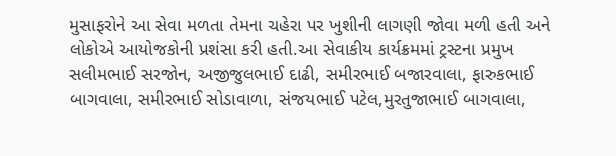મુસાફરોને આ સેવા મળતા તેમના ચહેરા પર ખુશીની લાગણી જોવા મળી હતી અને લોકોએ આયોજકોની પ્રશંસા કરી હતી.આ સેવાકીય કાર્યક્રમમાં ટ્રસ્ટના પ્રમુખ સલીમભાઈ સરજોન, અજીજુલભાઈ દાઢી, સમીરભાઈ બજારવાલા, ફારુકભાઈ બાગવાલા, સમીરભાઈ સોડાવાળા, સંજયભાઈ પટેલ,મુરતુજાભાઈ બાગવાલા,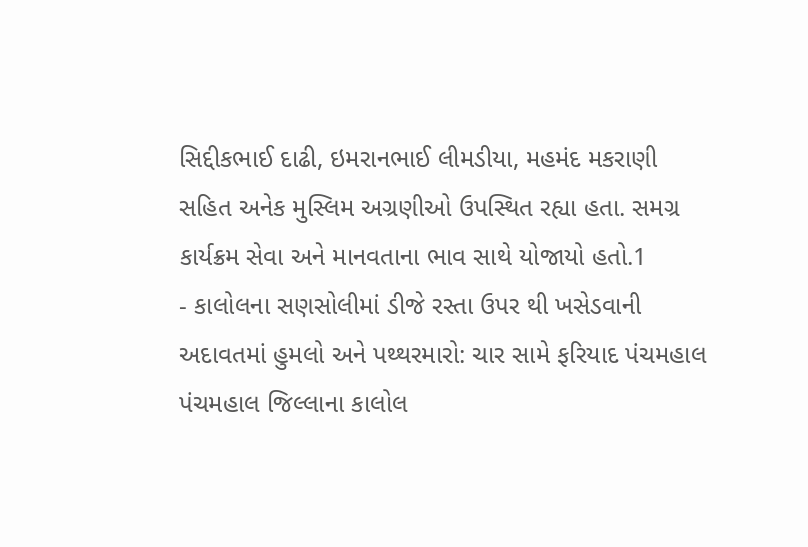સિદ્દીકભાઈ દાઢી, ઇમરાનભાઈ લીમડીયા, મહમંદ મકરાણી સહિત અનેક મુસ્લિમ અગ્રણીઓ ઉપસ્થિત રહ્યા હતા. સમગ્ર કાર્યક્રમ સેવા અને માનવતાના ભાવ સાથે યોજાયો હતો.1
- કાલોલના સણસોલીમાં ડીજે રસ્તા ઉપર થી ખસેડવાની અદાવતમાં હુમલો અને પથ્થરમારો: ચાર સામે ફરિયાદ પંચમહાલ પંચમહાલ જિલ્લાના કાલોલ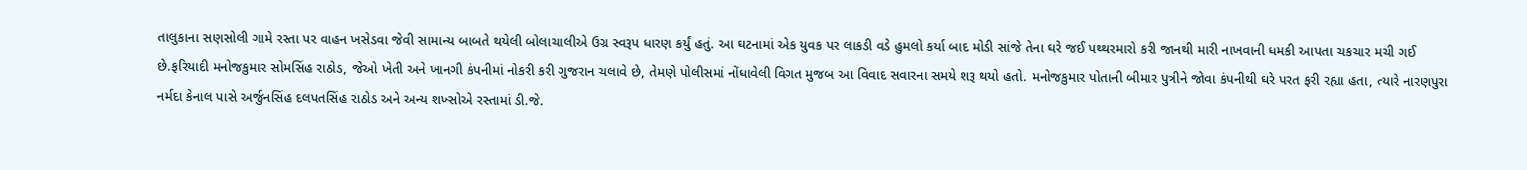તાલુકાના સણસોલી ગામે રસ્તા પર વાહન ખસેડવા જેવી સામાન્ય બાબતે થયેલી બોલાચાલીએ ઉગ્ર સ્વરૂપ ધારણ કર્યું હતું. આ ઘટનામાં એક યુવક પર લાકડી વડે હુમલો કર્યા બાદ મોડી સાંજે તેના ઘરે જઈ પથ્થરમારો કરી જાનથી મારી નાખવાની ધમકી આપતા ચકચાર મચી ગઈ છે.ફરિયાદી મનોજકુમાર સોમસિંહ રાઠોડ, જેઓ ખેતી અને ખાનગી કંપનીમાં નોકરી કરી ગુજરાન ચલાવે છે, તેમણે પોલીસમાં નોંધાવેલી વિગત મુજબ આ વિવાદ સવારના સમયે શરૂ થયો હતો. મનોજકુમાર પોતાની બીમાર પુત્રીને જોવા કંપનીથી ઘરે પરત ફરી રહ્યા હતા, ત્યારે નારણપુરા નર્મદા કેનાલ પાસે અર્જુનસિંહ દલપતસિંહ રાઠોડ અને અન્ય શખ્સોએ રસ્તામાં ડી.જે.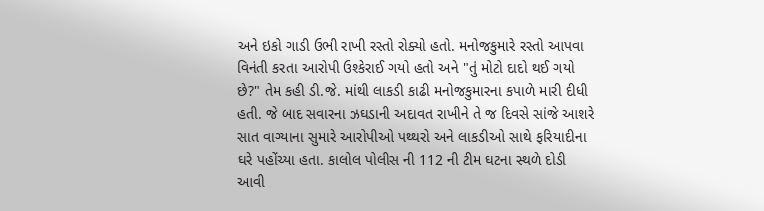અને ઇકો ગાડી ઉભી રાખી રસ્તો રોક્યો હતો. મનોજકુમારે રસ્તો આપવા વિનંતી કરતા આરોપી ઉશ્કેરાઈ ગયો હતો અને "તું મોટો દાદો થઈ ગયો છે?" તેમ કહી ડી.જે. માંથી લાકડી કાઢી મનોજકુમારના કપાળે મારી દીધી હતી. જે બાદ સવારના ઝઘડાની અદાવત રાખીને તે જ દિવસે સાંજે આશરે સાત વાગ્યાના સુમારે આરોપીઓ પથ્થરો અને લાકડીઓ સાથે ફરિયાદીના ઘરે પહોંચ્યા હતા. કાલોલ પોલીસ ની 112 ની ટીમ ઘટના સ્થળે દોડી આવી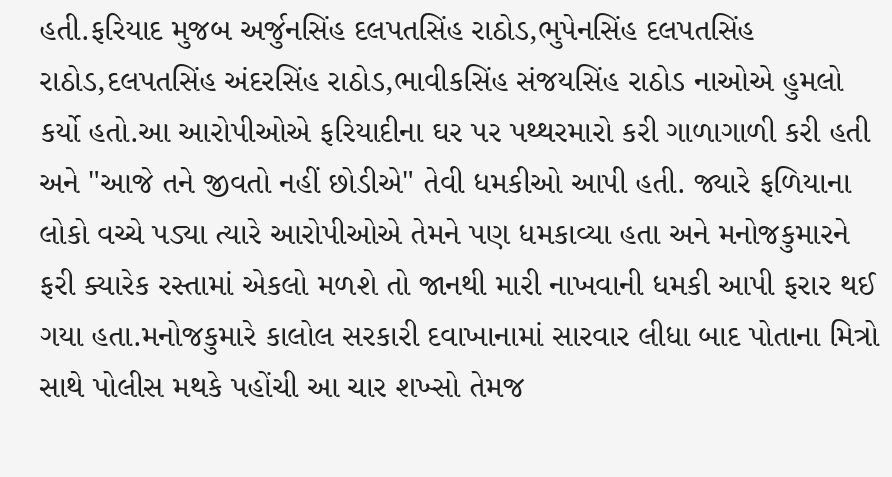હતી.ફરિયાદ મુજબ અર્જુનસિંહ દલપતસિંહ રાઠોડ,ભુપેનસિંહ દલપતસિંહ રાઠોડ,દલપતસિંહ અંદરસિંહ રાઠોડ,ભાવીકસિંહ સંજયસિંહ રાઠોડ નાઓએ હુમલો કર્યો હતો.આ આરોપીઓએ ફરિયાદીના ઘર પર પથ્થરમારો કરી ગાળાગાળી કરી હતી અને "આજે તને જીવતો નહીં છોડીએ" તેવી ધમકીઓ આપી હતી. જ્યારે ફળિયાના લોકો વચ્ચે પડ્યા ત્યારે આરોપીઓએ તેમને પણ ધમકાવ્યા હતા અને મનોજકુમારને ફરી ક્યારેક રસ્તામાં એકલો મળશે તો જાનથી મારી નાખવાની ધમકી આપી ફરાર થઈ ગયા હતા.મનોજકુમારે કાલોલ સરકારી દવાખાનામાં સારવાર લીધા બાદ પોતાના મિત્રો સાથે પોલીસ મથકે પહોંચી આ ચાર શખ્સો તેમજ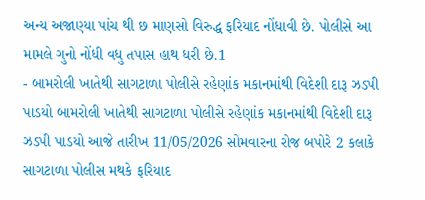અન્ય અજાણ્યા પાંચ થી છ માણસો વિરુદ્ધ ફરિયાદ નોંધાવી છે. પોલીસે આ મામલે ગુનો નોંધી વધુ તપાસ હાથ ધરી છે.1
- બામરોલી ખાતેથી સાગટાળા પોલીસે રહેણાંક મકાનમાંથી વિદેશી દારૂ ઝડપી પાડયો બામરોલી ખાતેથી સાગટાળા પોલીસે રહેણાંક મકાનમાંથી વિદેશી દારૂ ઝડપી પાડયો આજે તારીખ 11/05/2026 સોમવારના રોજ બપોરે 2 કલાકે સાગટાળા પોલીસ મથકે ફરિયાદ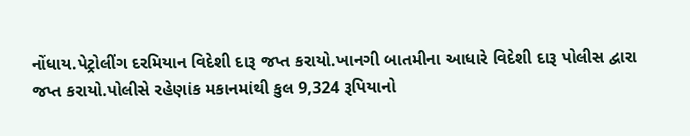નોંધાય.પેટ્રોલીંગ દરમિયાન વિદેશી દારૂ જપ્ત કરાયો.ખાનગી બાતમીના આધારે વિદેશી દારૂ પોલીસ દ્વારા જપ્ત કરાયો.પોલીસે રહેણાંક મકાનમાંથી કુલ 9,324 રૂપિયાનો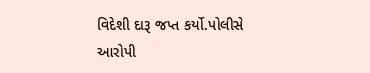વિદેશી દારૂ જપ્ત કર્યો.પોલીસે આરોપી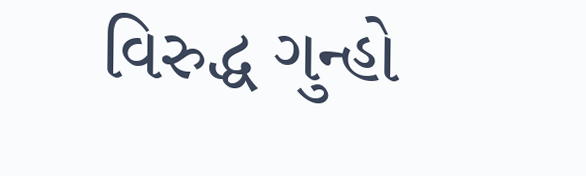વિરુદ્ધ ગુન્હો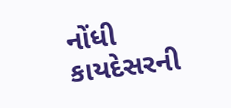નોંધી કાયદેસરની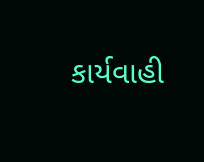કાર્યવાહી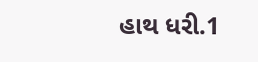હાથ ધરી.1